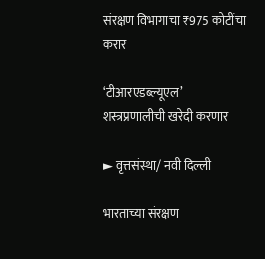संरक्षण विभागाचा ₹975 कोटींचा करार

‘टीआरएडब्ल्यूएल’ शस्त्रप्रणालीची खरेदी करणार

► वृत्तसंस्था/ नवी दिल्ली

भारताच्या संरक्षण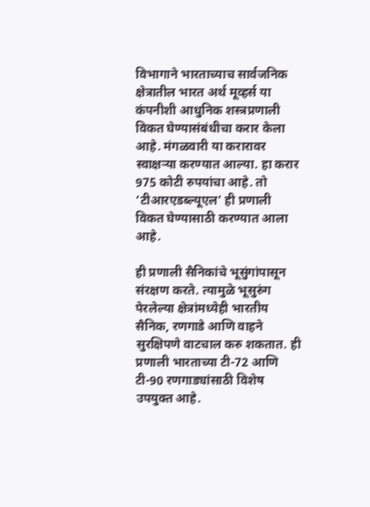विभागाने भारताच्याच सार्वजनिक क्षेत्रातील भारत अर्थ मूव्हर्स या कंपनीशी आधुनिक शस्त्रप्रणाली विकत घेण्यासंबंधीचा करार केला आहे. मंगळवारी या करारावर स्वाक्षऱ्या करण्यात आल्या. हा करार 975 कोटी रुपयांचा आहे. तो ‘टीआरएडब्ल्यूएल’ ही प्रणाली विकत घेण्यासाठी करण्यात आला आहे.

ही प्रणाली सैनिकांचे भूसुंगांपासून संरक्षण करते. त्यामुळे भूसुरुंग पेरलेल्या क्षेत्रांमध्येही भारतीय सैनिक, रणगाडे आणि वाहने सुरक्षिपणे वाटचाल करु शकतात. ही प्रणाली भारताच्या टी-72 आणि टी-90 रणगाड्यांसाठी विशेष उपयुक्त आहे.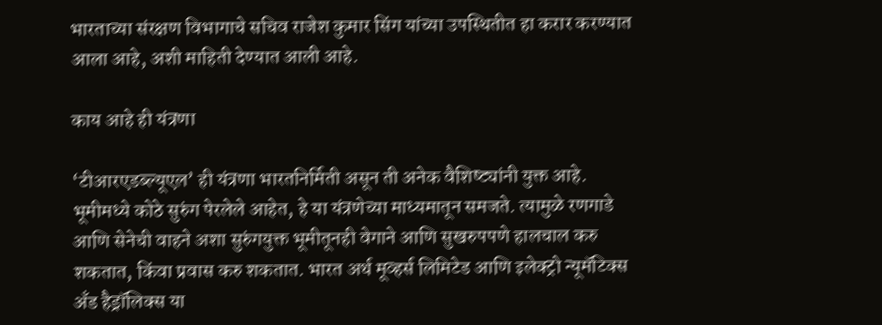भारताच्या संरक्षण विभागाचे सचिव राजेश कुमार सिंग यांच्या उपस्थितीत हा करार करण्यात आला आहे, अशी माहिती देण्यात आली आहे.

काय आहे ही यंत्रणा

‘टीआरएडब्ल्यूएल’ ही यंत्रणा भारतनिर्मिती असून ती अनेक वैशिष्ट्यांनी युक्त आहे. भूमीमध्ये कोठे सुरुंग पेरलेले आहेत, हे या यंत्रणेच्या माध्यमातून समजते. त्यामुळे रणगाडे आणि सेनेची वाहने अशा सुरुंगयुक्त भूमीतूनही वेगाने आणि सुखरुपपणे हालचाल करु शकतात, किंवा प्रवास करु शकतात. भारत अर्थ मूव्हर्स लिमिटेड आणि इलेक्ट्रो न्यूमॅटिक्स अँड हैड्रॉलिक्स या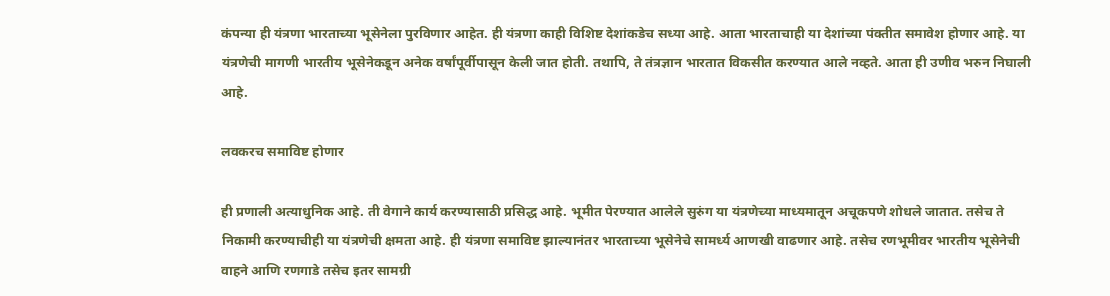कंपन्या ही यंत्रणा भारताच्या भूसेनेला पुरविणार आहेत. ही यंत्रणा काही विशिष्ट देशांकडेच सध्या आहे. आता भारताचाही या देशांच्या पंक्तीत समावेश होणार आहे. या यंत्रणेची मागणी भारतीय भूसेनेकडून अनेक वर्षांपूर्वीपासून केली जात होती. तथापि, ते तंत्रज्ञान भारतात विकसीत करण्यात आले नव्हते. आता ही उणीव भरुन निघाली आहे.

लवकरच समाविष्ट होणार

ही प्रणाली अत्याधुनिक आहे. ती वेगाने कार्य करण्यासाठी प्रसिद्ध आहे. भूमीत पेरण्यात आलेले सुरुंग या यंत्रणेच्या माध्यमातून अचूकपणे शोधले जातात. तसेच ते निकामी करण्याचीही या यंत्रणेची क्षमता आहे. ही यंत्रणा समाविष्ट झाल्यानंतर भारताच्या भूसेनेचे सामर्ध्य आणखी वाढणार आहे. तसेच रणभूमीवर भारतीय भूसेनेची वाहने आणि रणगाडे तसेच इतर सामग्री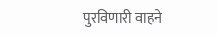पुरविणारी वाहने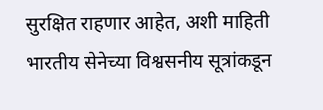सुरक्षित राहणार आहेत, अशी माहिती भारतीय सेनेच्या विश्वसनीय सूत्रांकडून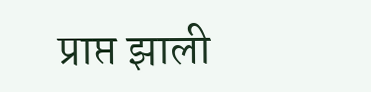प्राप्त झाली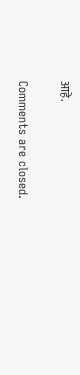आहे.

Comments are closed.